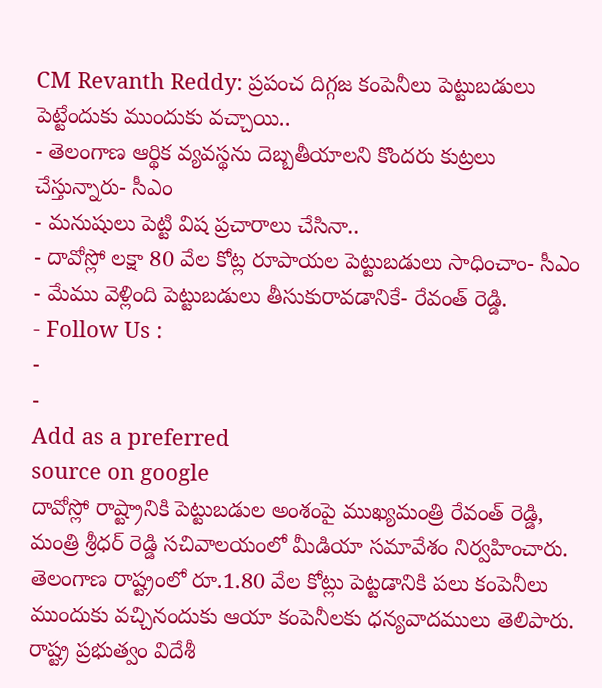CM Revanth Reddy: ప్రపంచ దిగ్గజ కంపెనీలు పెట్టుబడులు పెట్టేందుకు ముందుకు వచ్చాయి..
- తెలంగాణ ఆర్థిక వ్యవస్థను దెబ్బతీయాలని కొందరు కుట్రలు చేస్తున్నారు- సీఎం
- మనుషులు పెట్టి విష ప్రచారాలు చేసినా..
- దావోస్లో లక్షా 80 వేల కోట్ల రూపాయల పెట్టుబడులు సాధించాం- సీఎం
- మేము వెళ్లింది పెట్టుబడులు తీసుకురావడానికే- రేవంత్ రెడ్డి.
- Follow Us :
-
-
Add as a preferred
source on google
దావోస్లో రాష్ట్రానికి పెట్టుబడుల అంశంపై ముఖ్యమంత్రి రేవంత్ రెడ్డి, మంత్రి శ్రీధర్ రెడ్డి సచివాలయంలో మీడియా సమావేశం నిర్వహించారు. తెలంగాణ రాష్ట్రంలో రూ.1.80 వేల కోట్లు పెట్టడానికి పలు కంపెనీలు ముందుకు వచ్చినందుకు ఆయా కంపెనీలకు ధన్యవాదములు తెలిపారు. రాష్ట్ర ప్రభుత్వం విదేశీ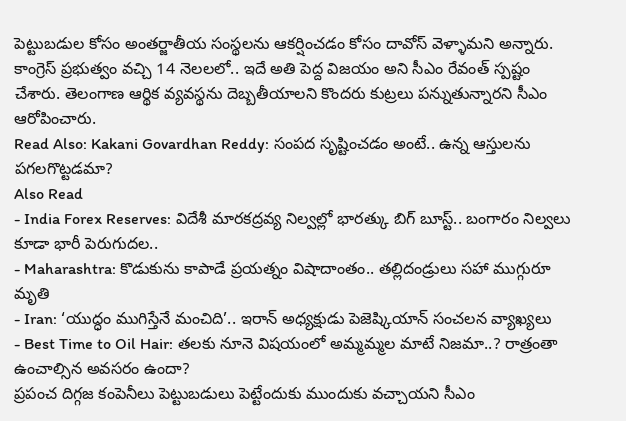పెట్టుబడుల కోసం అంతర్జాతీయ సంస్థలను ఆకర్షించడం కోసం దావోస్ వెళ్ళామని అన్నారు. కాంగ్రెస్ ప్రభుత్వం వచ్చి 14 నెలలలో.. ఇదే అతి పెద్ద విజయం అని సీఎం రేవంత్ స్పష్టం చేశారు. తెలంగాణ ఆర్థిక వ్యవస్థను దెబ్బతీయాలని కొందరు కుట్రలు పన్నుతున్నారని సీఎం ఆరోపించారు.
Read Also: Kakani Govardhan Reddy: సంపద సృష్టించడం అంటే.. ఉన్న ఆస్తులను పగలగొట్టడమా?
Also Read
- India Forex Reserves: విదేశీ మారకద్రవ్య నిల్వల్లో భారత్కు బిగ్ బూస్ట్.. బంగారం నిల్వలు కూడా భారీ పెరుగుదల..
- Maharashtra: కొడుకును కాపాడే ప్రయత్నం విషాదాంతం.. తల్లిదండ్రులు సహా ముగ్గురూ మృతి
- Iran: ‘యుద్ధం ముగిస్తేనే మంచిది’.. ఇరాన్ అధ్యక్షుడు పెజెష్కియాన్ సంచలన వ్యాఖ్యలు
- Best Time to Oil Hair: తలకు నూనె విషయంలో అమ్మమ్మల మాటే నిజమా..? రాత్రంతా ఉంచాల్సిన అవసరం ఉందా?
ప్రపంచ దిగ్గజ కంపెనీలు పెట్టుబడులు పెట్టేందుకు ముందుకు వచ్చాయని సీఎం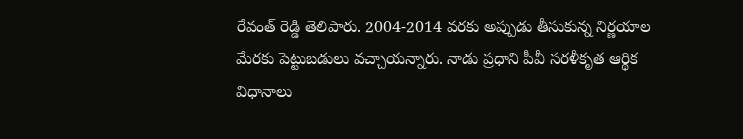రేవంత్ రెడ్డి తెలిపారు. 2004-2014 వరకు అప్పుడు తీసుకున్న నిర్ణయాల మేరకు పెట్టుబడులు వచ్చాయన్నారు. నాడు ప్రధాని పీవీ సరళీకృత ఆర్థిక విధానాలు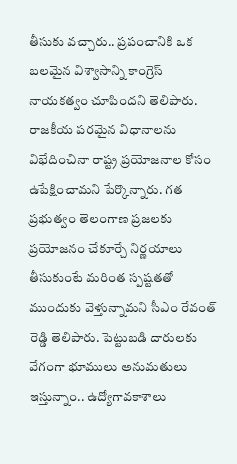తీసుకు వచ్చారు.. ప్రపంచానికి ఒక బలమైన విశ్వాసాన్ని కాంగ్రెస్ నాయకత్వం చూపిందని తెలిపారు. రాజకీయ పరమైన విధానాలను విభేదించినా రాష్ట్ర ప్రయోజనాల కోసం ఉపేక్షించామని పేర్కొన్నారు. గత ప్రభుత్వం తెలంగాణ ప్రజలకు ప్రయోజనం చేకూర్చే నిర్ణయాలు తీసుకుంటే మరింత స్పష్టతతో ముందుకు వెళ్తున్నామని సీఎం రేవంత్ రెడ్డి తెలిపారు. పెట్టుబడి దారులకు వేగంగా భూములు అనుమతులు ఇస్తున్నాం.. ఉద్యోగావకాశాలు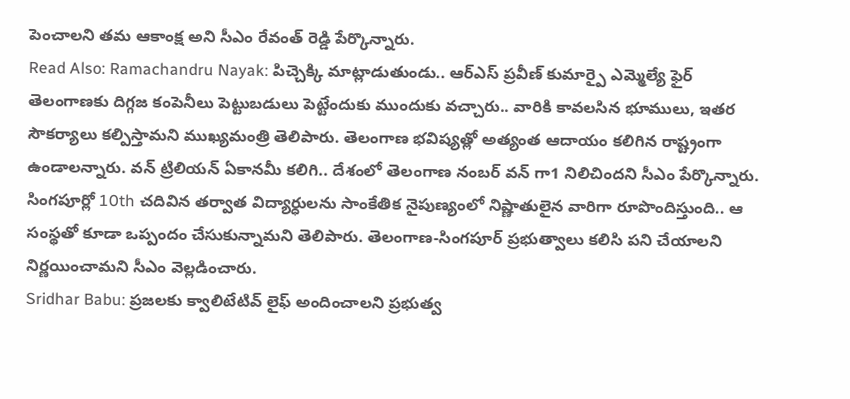పెంచాలని తమ ఆకాంక్ష అని సీఎం రేవంత్ రెడ్డి పేర్కొన్నారు.
Read Also: Ramachandru Nayak: పిచ్చెక్కి మాట్లాడుతుండు.. ఆర్ఎస్ ప్రవీణ్ కుమార్పై ఎమ్మెల్యే ఫైర్
తెలంగాణకు దిగ్గజ కంపెనీలు పెట్టుబడులు పెట్టేందుకు ముందుకు వచ్చారు.. వారికి కావలసిన భూములు, ఇతర సౌకర్యాలు కల్పిస్తామని ముఖ్యమంత్రి తెలిపారు. తెలంగాణ భవిష్యత్లో అత్యంత ఆదాయం కలిగిన రాష్ట్రంగా ఉండాలన్నారు. వన్ ట్రిలియన్ ఏకానమీ కలిగి.. దేశంలో తెలంగాణ నంబర్ వన్ గా1 నిలిచిందని సీఎం పేర్కొన్నారు. సింగపూర్లో 10th చదివిన తర్వాత విద్యార్ధులను సాంకేతిక నైపుణ్యంలో నిష్ణాతులైన వారిగా రూపొందిస్తుంది.. ఆ సంస్థతో కూడా ఒప్పందం చేసుకున్నామని తెలిపారు. తెలంగాణ-సింగపూర్ ప్రభుత్వాలు కలిసి పని చేయాలని నిర్ణయించామని సీఎం వెల్లడించారు.
Sridhar Babu: ప్రజలకు క్వాలిటేటివ్ లైఫ్ అందించాలని ప్రభుత్వ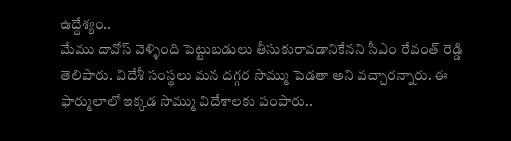ఉద్దేశ్యం..
మేము దావోస్ వెళ్ళింది పెట్టుబడులు తీసుకురావడానికేనని సీఎం రేవంత్ రెడ్డి తెలిపారు. విదేశీ సంస్థలు మన దగ్గర సొమ్ము పెడతా అని వచ్చారన్నారు. ఈ ఫార్ములాలో ఇక్కడ సొమ్ము విదేశాలకు పంపారు..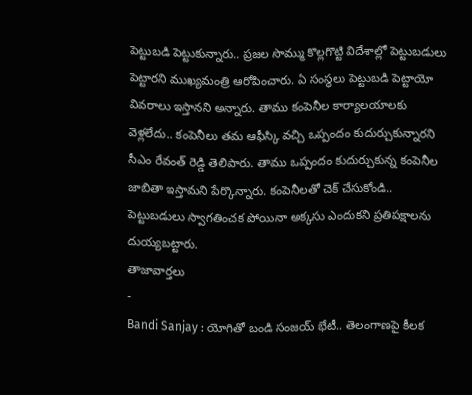పెట్టుబడి పెట్టుకున్నారు.. ప్రజల సొమ్ము కొల్లగొట్టి విదేశాల్లో పెట్టుబడులు పెట్టారని ముఖ్యమంత్రి ఆరోపించారు. ఏ సంస్థలు పెట్టుబడి పెట్టాయో వివరాలు ఇస్తానని అన్నారు. తాము కంపెనీల కార్యాలయాలకు వెళ్లలేదు.. కంపెనీలు తమ ఆఫీస్కి వచ్చి ఒప్పందం కుదుర్చుకున్నారని సీఎం రేవంత్ రెడ్డి తెలిపారు. తాము ఒప్పందం కుదుర్చుకున్న కంపెనీల జాబితా ఇస్తామని పేర్కొన్నారు. కంపెనీలతో చెక్ చేసుకోండి.. పెట్టుబడులు స్వాగతించక పోయినా అక్కసు ఎందుకని ప్రతిపక్షాలను దుయ్యబట్టారు.
తాజావార్తలు
-
Bandi Sanjay : యోగితో బండి సంజయ్ భేటీ.. తెలంగాణపై కీలక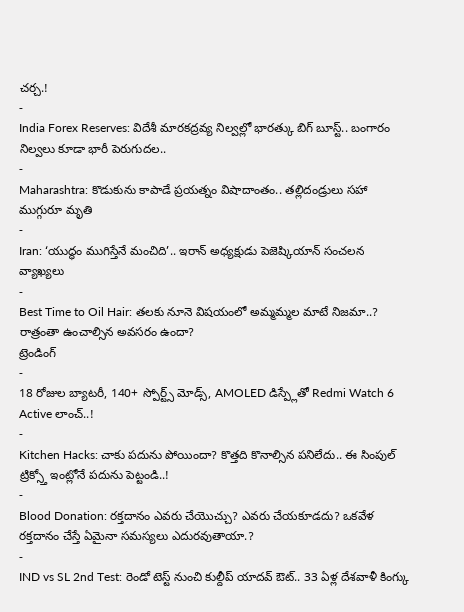చర్చ.!
-
India Forex Reserves: విదేశీ మారకద్రవ్య నిల్వల్లో భారత్కు బిగ్ బూస్ట్.. బంగారం నిల్వలు కూడా భారీ పెరుగుదల..
-
Maharashtra: కొడుకును కాపాడే ప్రయత్నం విషాదాంతం.. తల్లిదండ్రులు సహా ముగ్గురూ మృతి
-
Iran: ‘యుద్ధం ముగిస్తేనే మంచిది’.. ఇరాన్ అధ్యక్షుడు పెజెష్కియాన్ సంచలన వ్యాఖ్యలు
-
Best Time to Oil Hair: తలకు నూనె విషయంలో అమ్మమ్మల మాటే నిజమా..? రాత్రంతా ఉంచాల్సిన అవసరం ఉందా?
ట్రెండింగ్
-
18 రోజుల బ్యాటరీ, 140+ స్పోర్ట్స్ మోడ్స్, AMOLED డిస్ప్లేతో Redmi Watch 6 Active లాంచ్..!
-
Kitchen Hacks: చాకు పదును పోయిందా? కొత్తది కొనాల్సిన పనిలేదు.. ఈ సింపుల్ ట్రిక్స్తో ఇంట్లోనే పదును పెట్టండి..!
-
Blood Donation: రక్తదానం ఎవరు చేయొచ్చు? ఎవరు చేయకూడదు? ఒకవేళ రక్తదానం చేస్తే ఏమైనా సమస్యలు ఎదురవుతాయా.?
-
IND vs SL 2nd Test: రెండో టెస్ట్ నుంచి కుల్దీప్ యాదవ్ ఔట్.. 33 ఏళ్ల దేశవాళీ కింగ్కు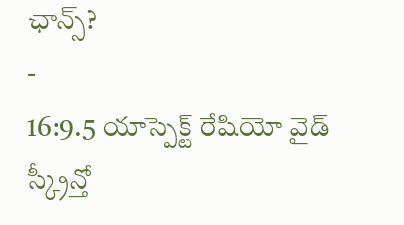ఛాన్స్?
-
16:9.5 యాస్పెక్ట్ రేషియో వైడ్ స్క్రీన్తో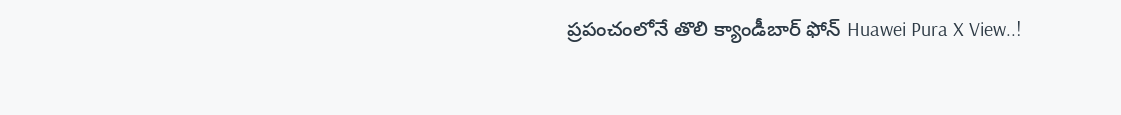ప్రపంచంలోనే తొలి క్యాండీబార్ ఫోన్ Huawei Pura X View..!